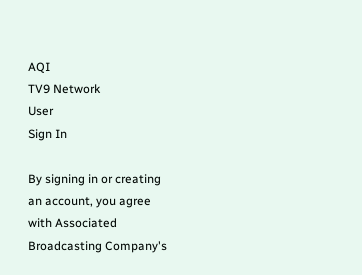AQI
TV9 Network
User
Sign In

By signing in or creating an account, you agree with Associated Broadcasting Company's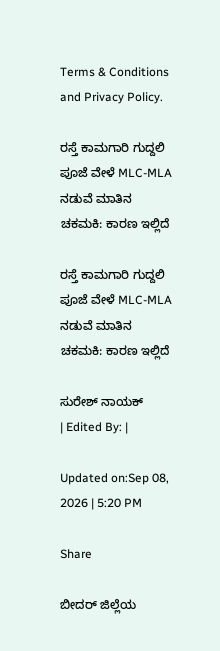Terms & Conditions and Privacy Policy.

ರಸ್ತೆ ಕಾಮಗಾರಿ ಗುದ್ದಲಿ ಪೂಜೆ ವೇಳೆ MLC-MLA ನಡುವೆ ಮಾತಿನ ಚಕಮಕಿ: ಕಾರಣ ಇಲ್ಲಿದೆ

ರಸ್ತೆ ಕಾಮಗಾರಿ ಗುದ್ದಲಿ ಪೂಜೆ ವೇಳೆ MLC-MLA ನಡುವೆ ಮಾತಿನ ಚಕಮಕಿ: ಕಾರಣ ಇಲ್ಲಿದೆ

ಸುರೇಶ್ ನಾಯಕ್
| Edited By: |

Updated on:Sep 08, 2026 | 5:20 PM

Share

ಬೀದರ್ ಜಿಲ್ಲೆಯ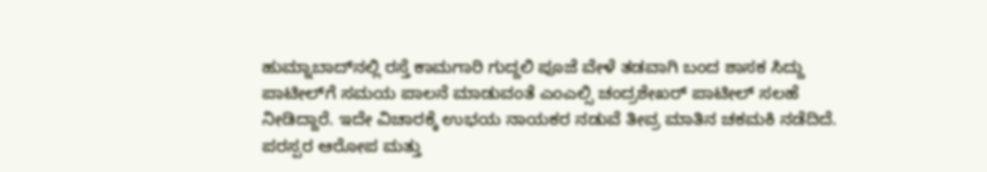ಹುಮ್ನಾಬಾದ್‌ನಲ್ಲಿ ರಸ್ತೆ ಕಾಮಗಾರಿ ಗುದ್ದಲಿ ಪೂಜೆ ವೇಳೆ ತಡವಾಗಿ ಬಂದ ಶಾಸಕ ಸಿದ್ದು ಪಾಟೀಲ್‌ಗೆ ಸಮಯ ಪಾಲನೆ ಮಾಡುವಂತೆ ಎಂಎಲ್ಸಿ ಚಂದ್ರಶೇಖರ್ ಪಾಟೀಲ್ ಸಲಹೆ ನೀಡಿದ್ದಾರೆ. ಇದೇ ವಿಚಾರಕ್ಕೆ ಉಭಯ ನಾಯಕರ ನಡುವೆ ತೀವ್ರ ಮಾತಿನ ಚಕಮಕಿ ನಡೆದಿದೆ. ಪರಸ್ಪರ ಆರೋಪ ಮತ್ತು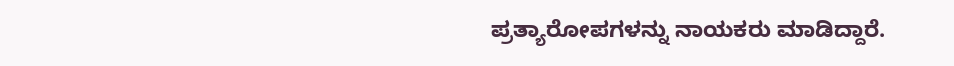ಪ್ರತ್ಯಾರೋಪಗಳನ್ನು ನಾಯಕರು ಮಾಡಿದ್ದಾರೆ.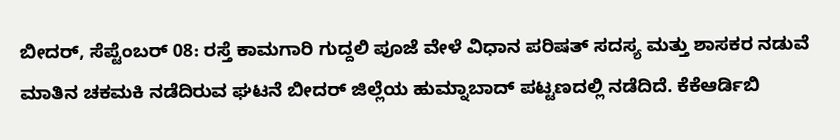ಬೀದರ್, ಸೆಪ್ಟೆಂಬರ್ 08: ರಸ್ತೆ ಕಾಮಗಾರಿ ಗುದ್ದಲಿ ಪೂಜೆ ವೇಳೆ ವಿಧಾನ ಪರಿಷತ್ ಸದಸ್ಯ ಮತ್ತು ಶಾಸಕರ ನಡುವೆ ಮಾತಿನ ಚಕಮಕಿ ನಡೆದಿರುವ ಘಟನೆ ಬೀದರ್ ಜಿಲ್ಲೆಯ ಹುಮ್ನಾಬಾದ್ ಪಟ್ಟಣದಲ್ಲಿ ನಡೆದಿದೆ. ಕೆಕೆಆರ್ಡಿಬಿ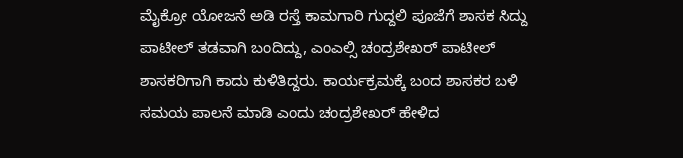ಮೈಕ್ರೋ ಯೋಜನೆ ಅಡಿ ರಸ್ತೆ ಕಾಮಗಾರಿ ಗುದ್ದಲಿ ‌ಪೂಜೆಗೆ ಶಾಸಕ ಸಿದ್ದು ಪಾಟೀಲ್ ತಡವಾಗಿ ಬಂದಿದ್ದು, ಎಂಎಲ್ಸಿ ಚಂದ್ರಶೇಖರ್ ಪಾಟೀಲ್ ಶಾಸಕರಿಗಾಗಿ ಕಾದು ಕುಳಿತಿದ್ದರು. ಕಾರ್ಯಕ್ರಮಕ್ಕೆ ಬಂದ ಶಾಸಕರ ಬಳಿ ಸಮಯ ಪಾಲನೆ ಮಾಡಿ ಎಂದು ಚಂದ್ರಶೇಖರ್ ಹೇಳಿದ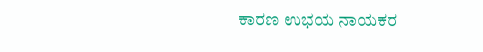ಕಾರಣ ಉಭಯ ನಾಯಕರ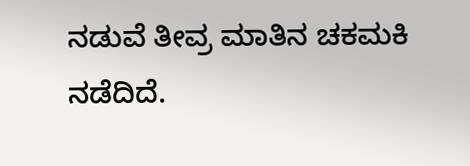ನಡುವೆ ತೀವ್ರ ಮಾತಿನ ಚಕಮಕಿ ನಡೆದಿದೆ.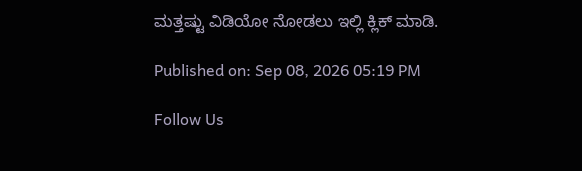ಮತ್ತಷ್ಟು ವಿಡಿಯೋ ನೋಡಲು ಇಲ್ಲಿ ಕ್ಲಿಕ್ ಮಾಡಿ.

Published on: Sep 08, 2026 05:19 PM

Follow Us